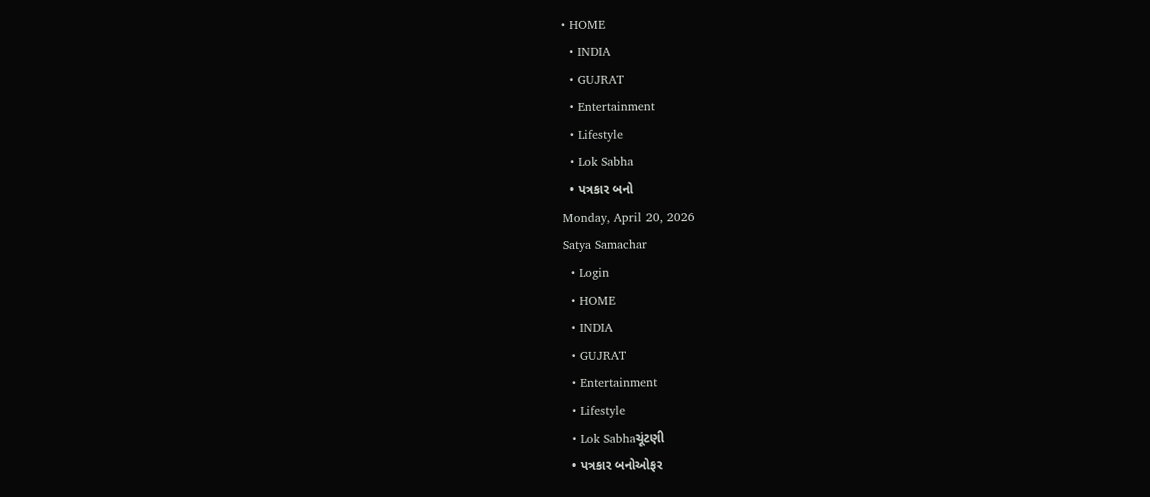• HOME
  • INDIA
  • GUJRAT
  • Entertainment
  • Lifestyle
  • Lok Sabha
  • પત્રકાર બનો
Monday, April 20, 2026
Satya Samachar
  • Login
  • HOME
  • INDIA
  • GUJRAT
  • Entertainment
  • Lifestyle
  • Lok Sabhaચૂંટણી
  • પત્રકાર બનોઓફર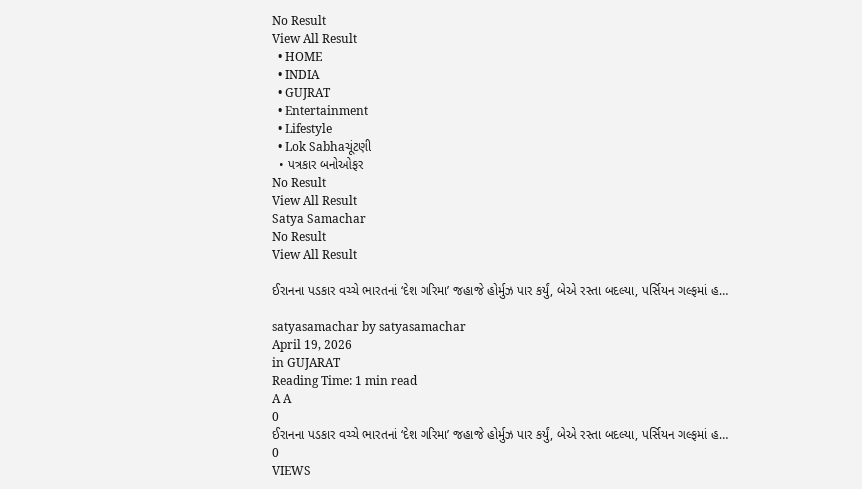No Result
View All Result
  • HOME
  • INDIA
  • GUJRAT
  • Entertainment
  • Lifestyle
  • Lok Sabhaચૂંટણી
  • પત્રકાર બનોઓફર
No Result
View All Result
Satya Samachar
No Result
View All Result

ઈરાનના પડકાર વચ્ચે ભારતનાં ‘દેશ ગરિમા’ જહાજે હોર્મુઝ પાર કર્યું, બેએ રસ્તા બદલ્યા, પર્સિયન ગલ્ફમાં હ…

satyasamachar by satyasamachar
April 19, 2026
in GUJARAT
Reading Time: 1 min read
A A
0
ઈરાનના પડકાર વચ્ચે ભારતનાં ‘દેશ ગરિમા’ જહાજે હોર્મુઝ પાર કર્યું, બેએ રસ્તા બદલ્યા, પર્સિયન ગલ્ફમાં હ…
0
VIEWS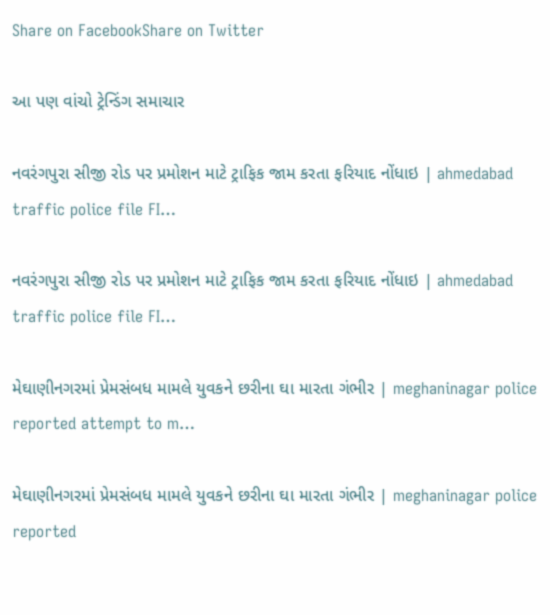Share on FacebookShare on Twitter

આ પણ વાંચો ટ્રેન્ડિંગ સમાચાર

નવરંગપુરા સીજી રોડ પર પ્રમોશન માટે ટ્રાફિક જામ કરતા ફરિયાદ નોંધાઇ | ahmedabad traffic police file FI…

નવરંગપુરા સીજી રોડ પર પ્રમોશન માટે ટ્રાફિક જામ કરતા ફરિયાદ નોંધાઇ | ahmedabad traffic police file FI…

મેઘાણીનગરમાં પ્રેમસંબધ મામલે યુવકને છરીના ઘા મારતા ગંભીર | meghaninagar police reported attempt to m…

મેઘાણીનગરમાં પ્રેમસંબધ મામલે યુવકને છરીના ઘા મારતા ગંભીર | meghaninagar police reported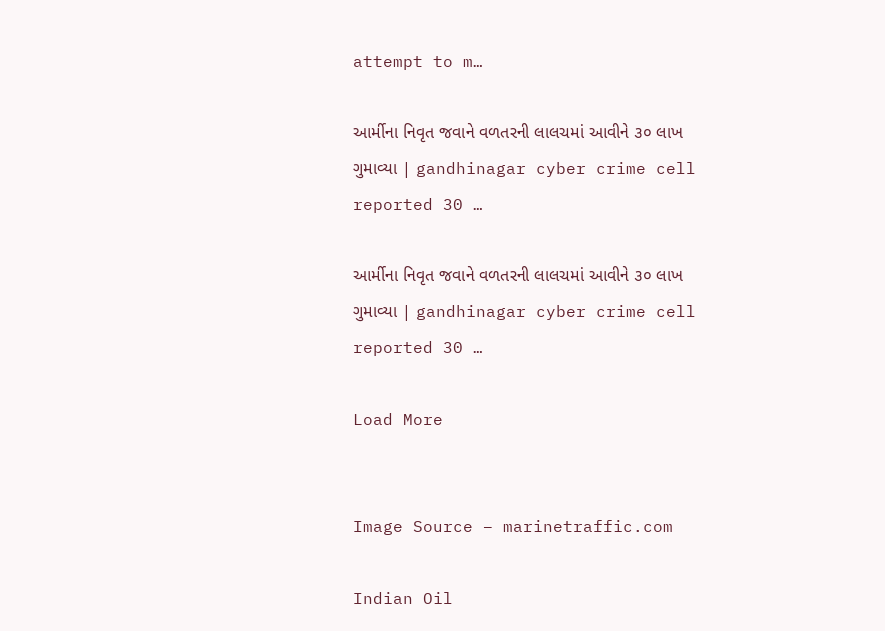attempt to m…

આર્મીના નિવૃત જવાને વળતરની લાલચમાં આવીને ૩૦ લાખ ગુમાવ્યા | gandhinagar cyber crime cell reported 30 …

આર્મીના નિવૃત જવાને વળતરની લાલચમાં આવીને ૩૦ લાખ ગુમાવ્યા | gandhinagar cyber crime cell reported 30 …

Load More


Image Source – marinetraffic.com

Indian Oil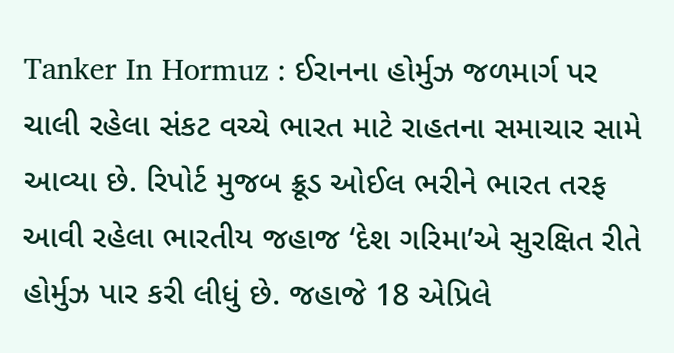Tanker In Hormuz : ઈરાનના હોર્મુઝ જળમાર્ગ પર ચાલી રહેલા સંકટ વચ્ચે ભારત માટે રાહતના સમાચાર સામે આવ્યા છે. રિપોર્ટ મુજબ ક્રૂડ ઓઈલ ભરીને ભારત તરફ આવી રહેલા ભારતીય જહાજ ‘દેશ ગરિમા’એ સુરક્ષિત રીતે હોર્મુઝ પાર કરી લીધું છે. જહાજે 18 એપ્રિલે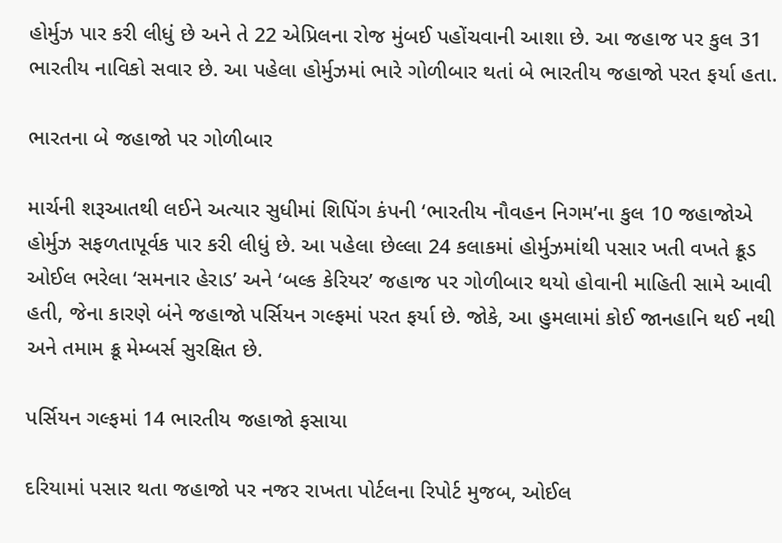હોર્મુઝ પાર કરી લીધું છે અને તે 22 એપ્રિલના રોજ મુંબઈ પહોંચવાની આશા છે. આ જહાજ પર કુલ 31 ભારતીય નાવિકો સવાર છે. આ પહેલા હોર્મુઝમાં ભારે ગોળીબાર થતાં બે ભારતીય જહાજો પરત ફર્યા હતા.

ભારતના બે જહાજો પર ગોળીબાર

માર્ચની શરૂઆતથી લઈને અત્યાર સુધીમાં શિપિંગ કંપની ‘ભારતીય નૌવહન નિગમ’ના કુલ 10 જહાજોએ હોર્મુઝ સફળતાપૂર્વક પાર કરી લીધું છે. આ પહેલા છેલ્લા 24 કલાકમાં હોર્મુઝમાંથી પસાર ખતી વખતે ક્રૂડ ઓઈલ ભરેલા ‘સમનાર હેરાડ’ અને ‘બલ્ક કેરિયર’ જહાજ પર ગોળીબાર થયો હોવાની માહિતી સામે આવી હતી, જેના કારણે બંને જહાજો પર્સિયન ગલ્ફમાં પરત ફર્યા છે. જોકે, આ હુમલામાં કોઈ જાનહાનિ થઈ નથી અને તમામ ક્રૂ મેમ્બર્સ સુરક્ષિત છે.

પર્સિયન ગલ્ફમાં 14 ભારતીય જહાજો ફસાયા

દરિયામાં પસાર થતા જહાજો પર નજર રાખતા પોર્ટલના રિપોર્ટ મુજબ, ઓઈલ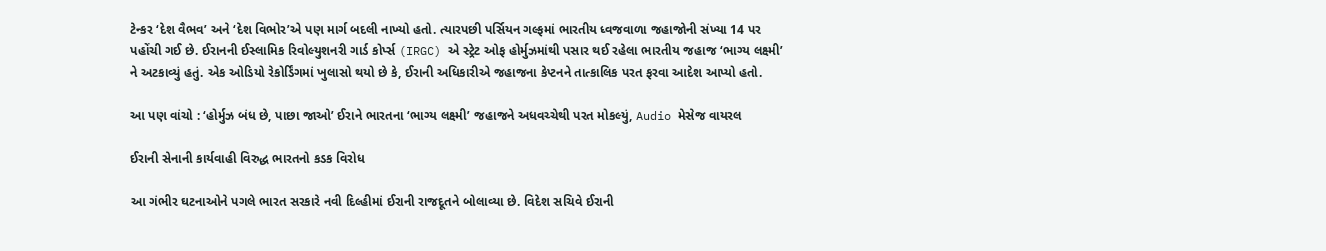ટેન્કર ‘દેશ વૈભવ’ અને ‘દેશ વિભોર’એ પણ માર્ગ બદલી નાખ્યો હતો. ત્યારપછી પર્સિયન ગલ્ફમાં ભારતીય ધ્વજવાળા જહાજોની સંખ્યા 14 પર પહોંચી ગઈ છે. ઈરાનની ઈસ્લામિક રિવોલ્યુશનરી ગાર્ડ કોર્પ્સ (IRGC) એ સ્ટ્રેટ ઓફ હોર્મુઝમાંથી પસાર થઈ રહેલા ભારતીય જહાજ ‘ભાગ્ય લક્ષ્મી’ ને અટકાવ્યું હતું. એક ઓડિયો રેકોર્ડિંગમાં ખુલાસો થયો છે કે, ઈરાની અધિકારીએ જહાજના કેપ્ટનને તાત્કાલિક પરત ફરવા આદેશ આપ્યો હતો.

આ પણ વાંચો : ‘હોર્મુઝ બંધ છે, પાછા જાઓ’ ઈરાને ભારતના ‘ભાગ્ય લક્ષ્મી’ જહાજને અધવચ્ચેથી પરત મોકલ્યું, Audio મેસેજ વાયરલ

ઈરાની સેનાની કાર્યવાહી વિરુદ્ધ ભારતનો કડક વિરોધ

આ ગંભીર ઘટનાઓને પગલે ભારત સરકારે નવી દિલ્હીમાં ઈરાની રાજદૂતને બોલાવ્યા છે. વિદેશ સચિવે ઈરાની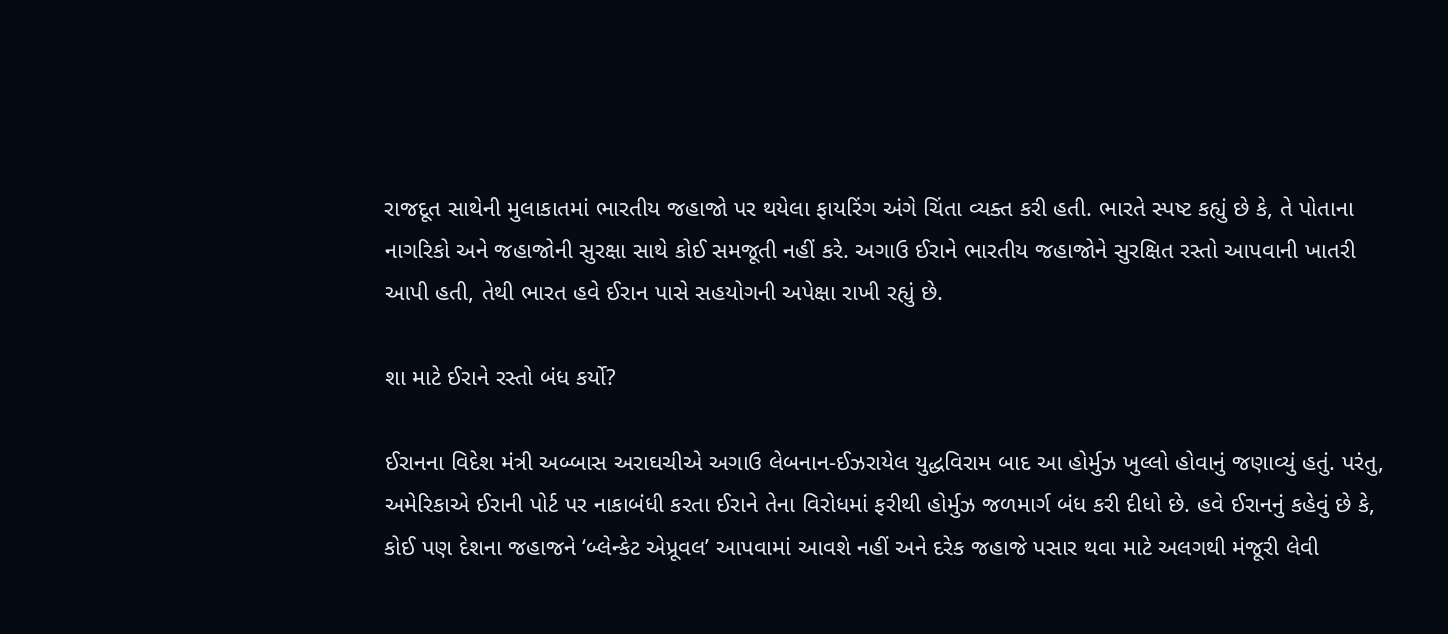રાજદૂત સાથેની મુલાકાતમાં ભારતીય જહાજો પર થયેલા ફાયરિંગ અંગે ચિંતા વ્યક્ત કરી હતી. ભારતે સ્પષ્ટ કહ્યું છે કે, તે પોતાના નાગરિકો અને જહાજોની સુરક્ષા સાથે કોઈ સમજૂતી નહીં કરે. અગાઉ ઈરાને ભારતીય જહાજોને સુરક્ષિત રસ્તો આપવાની ખાતરી આપી હતી, તેથી ભારત હવે ઈરાન પાસે સહયોગની અપેક્ષા રાખી રહ્યું છે.

શા માટે ઈરાને રસ્તો બંધ કર્યો?

ઈરાનના વિદેશ મંત્રી અબ્બાસ અરાઘચીએ અગાઉ લેબનાન-ઈઝરાયેલ યુદ્ધવિરામ બાદ આ હોર્મુઝ ખુલ્લો હોવાનું જણાવ્યું હતું. પરંતુ, અમેરિકાએ ઈરાની પોર્ટ પર નાકાબંધી કરતા ઈરાને તેના વિરોધમાં ફરીથી હોર્મુઝ જળમાર્ગ બંધ કરી દીધો છે. હવે ઈરાનનું કહેવું છે કે, કોઈ પણ દેશના જહાજને ‘બ્લેન્કેટ એપ્રૂવલ’ આપવામાં આવશે નહીં અને દરેક જહાજે પસાર થવા માટે અલગથી મંજૂરી લેવી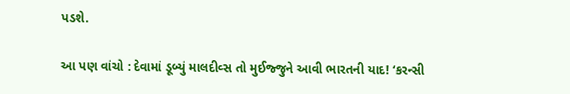પડશે.

આ પણ વાંચો : દેવામાં ડૂબ્યું માલદીવ્સ તો મુઈજ્જુને આવી ભારતની યાદ! ‘કરન્સી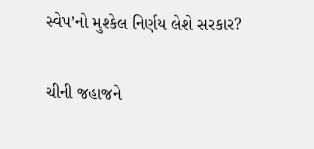સ્વેપ’નો મુશ્કેલ નિર્ણય લેશે સરકાર?

ચીની જહાજને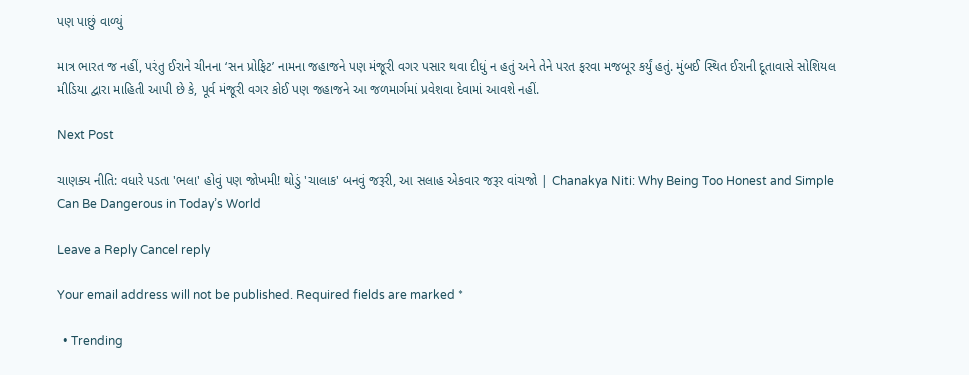પણ પાછું વાળ્યું

માત્ર ભારત જ નહીં, પરંતુ ઈરાને ચીનના ‘સન પ્રોફિટ’ નામના જહાજને પણ મંજૂરી વગર પસાર થવા દીધું ન હતું અને તેને પરત ફરવા મજબૂર કર્યું હતું. મુંબઈ સ્થિત ઈરાની દૂતાવાસે સોશિયલ મીડિયા દ્વારા માહિતી આપી છે કે, પૂર્વ મંજૂરી વગર કોઈ પણ જહાજને આ જળમાર્ગમાં પ્રવેશવા દેવામાં આવશે નહીં.

Next Post

ચાણક્ય નીતિ: વધારે પડતા 'ભલા' હોવું પણ જોખમી! થોડું 'ચાલાક' બનવું જરૂરી, આ સલાહ એકવાર જરૂર વાંચજો | Chanakya Niti: Why Being Too Honest and Simple Can Be Dangerous in Today’s World

Leave a Reply Cancel reply

Your email address will not be published. Required fields are marked *

  • Trending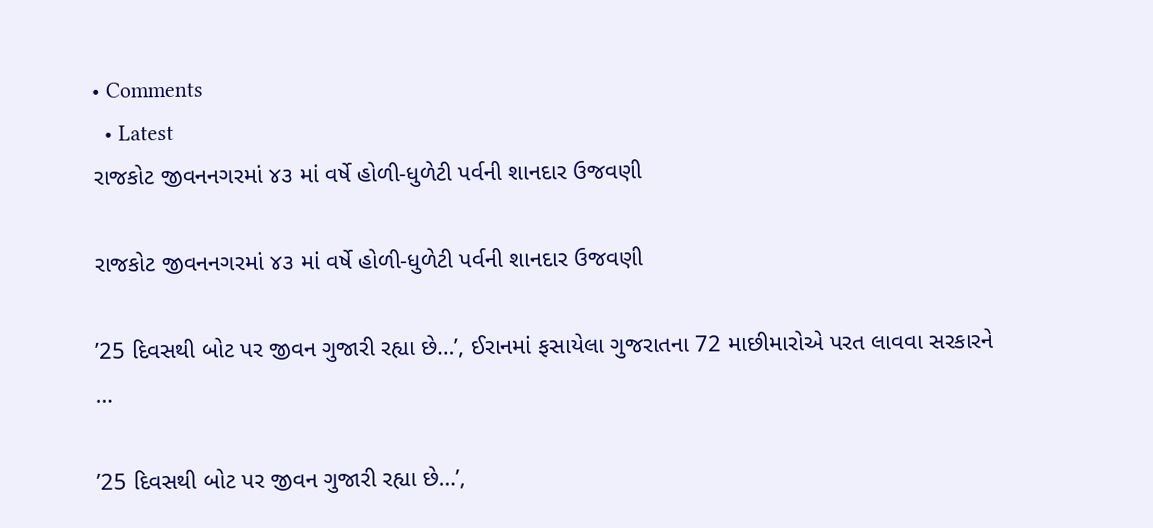• Comments
  • Latest
રાજકોટ જીવનનગરમાં ૪૩ માં વર્ષે હોળી-ધુળેટી પર્વની શાનદાર ઉજવણી

રાજકોટ જીવનનગરમાં ૪૩ માં વર્ષે હોળી-ધુળેટી પર્વની શાનદાર ઉજવણી

’25 દિવસથી બોટ પર જીવન ગુજારી રહ્યા છે…’, ઈરાનમાં ફસાયેલા ગુજરાતના 72 માછીમારોએ પરત લાવવા સરકારને …

’25 દિવસથી બોટ પર જીવન ગુજારી રહ્યા છે…’,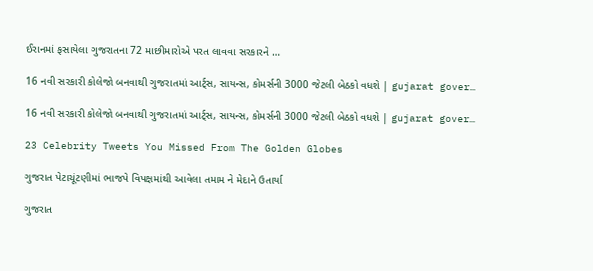ઈરાનમાં ફસાયેલા ગુજરાતના 72 માછીમારોએ પરત લાવવા સરકારને …

16 નવી સરકારી કોલેજો બનવાથી ગુજરાતમાં આર્ટ્સ, સાયન્સ, કોમર્સની 3000 જેટલી બેઠકો વધશે | gujarat gover…

16 નવી સરકારી કોલેજો બનવાથી ગુજરાતમાં આર્ટ્સ, સાયન્સ, કોમર્સની 3000 જેટલી બેઠકો વધશે | gujarat gover…

23 Celebrity Tweets You Missed From The Golden Globes

ગુજરાત પેટાચૂંટણીમાં ભાજપે વિપક્ષમાંથી આવેલા તમામ ને મેદાને ઉતાર્યા

ગુજરાત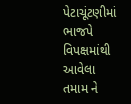પેટાચૂંટણીમાં ભાજપે વિપક્ષમાંથી આવેલા તમામ ને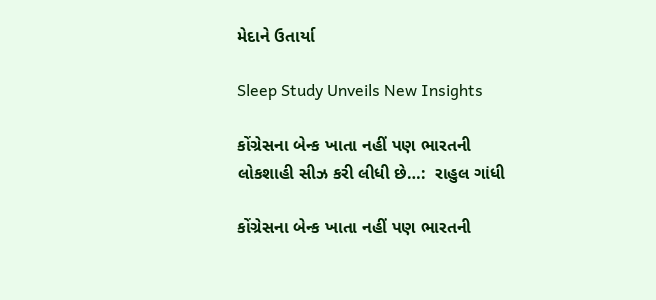મેદાને ઉતાર્યા

Sleep Study Unveils New Insights

કોંગ્રેસના બેન્ક ખાતા નહીં પણ ભારતની લોકશાહી સીઝ કરી લીધી છે…:  રાહુલ ગાંધી

કોંગ્રેસના બેન્ક ખાતા નહીં પણ ભારતની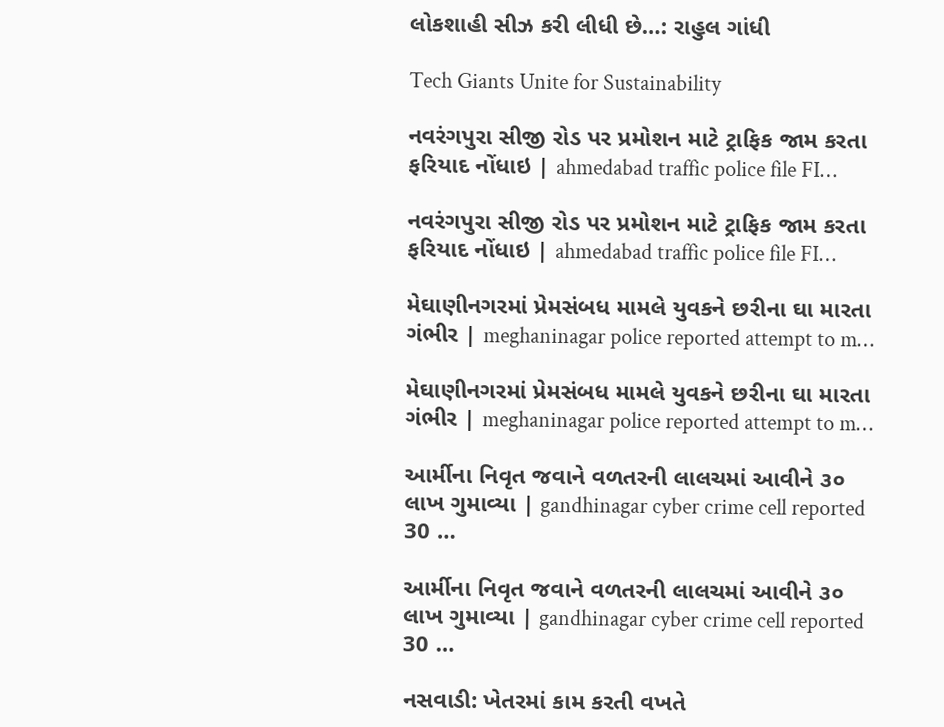લોકશાહી સીઝ કરી લીધી છે…: રાહુલ ગાંધી

Tech Giants Unite for Sustainability

નવરંગપુરા સીજી રોડ પર પ્રમોશન માટે ટ્રાફિક જામ કરતા ફરિયાદ નોંધાઇ | ahmedabad traffic police file FI…

નવરંગપુરા સીજી રોડ પર પ્રમોશન માટે ટ્રાફિક જામ કરતા ફરિયાદ નોંધાઇ | ahmedabad traffic police file FI…

મેઘાણીનગરમાં પ્રેમસંબધ મામલે યુવકને છરીના ઘા મારતા ગંભીર | meghaninagar police reported attempt to m…

મેઘાણીનગરમાં પ્રેમસંબધ મામલે યુવકને છરીના ઘા મારતા ગંભીર | meghaninagar police reported attempt to m…

આર્મીના નિવૃત જવાને વળતરની લાલચમાં આવીને ૩૦ લાખ ગુમાવ્યા | gandhinagar cyber crime cell reported 30 …

આર્મીના નિવૃત જવાને વળતરની લાલચમાં આવીને ૩૦ લાખ ગુમાવ્યા | gandhinagar cyber crime cell reported 30 …

નસવાડી: ખેતરમાં કામ કરતી વખતે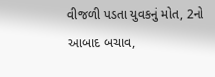વીજળી પડતા યુવકનું મોત, 2નો આબાદ બચાવ,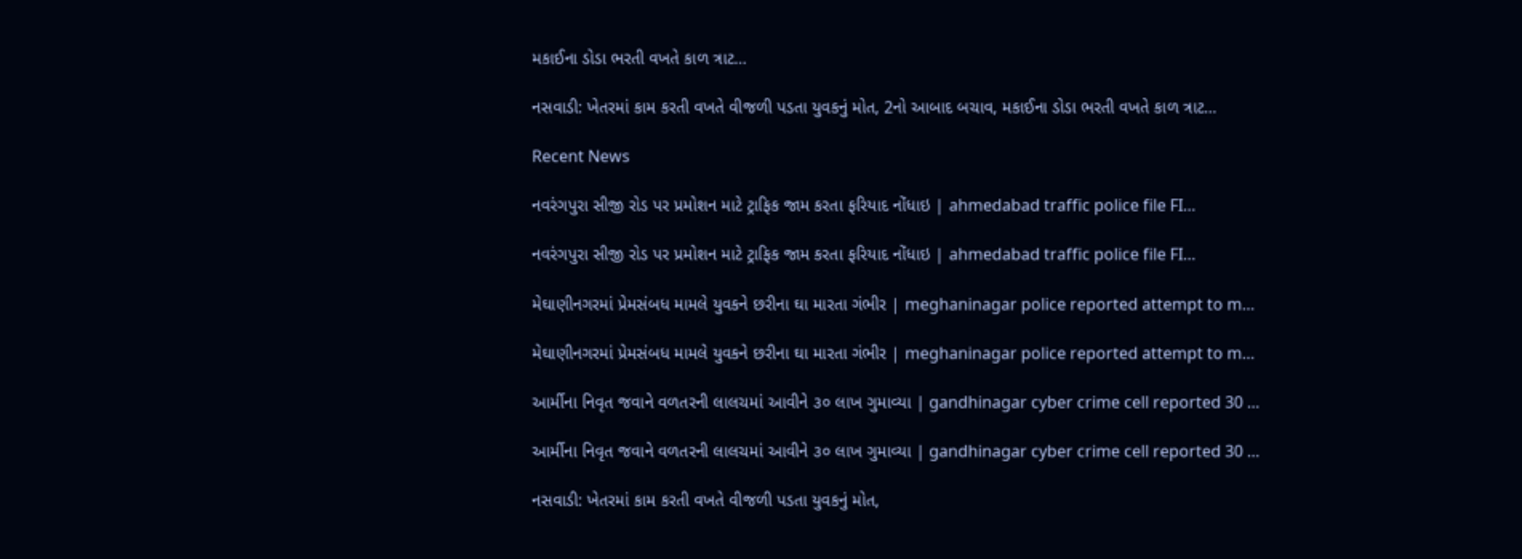મકાઈના ડોડા ભરતી વખતે કાળ ત્રાટ…

નસવાડી: ખેતરમાં કામ કરતી વખતે વીજળી પડતા યુવકનું મોત, 2નો આબાદ બચાવ, મકાઈના ડોડા ભરતી વખતે કાળ ત્રાટ…

Recent News

નવરંગપુરા સીજી રોડ પર પ્રમોશન માટે ટ્રાફિક જામ કરતા ફરિયાદ નોંધાઇ | ahmedabad traffic police file FI…

નવરંગપુરા સીજી રોડ પર પ્રમોશન માટે ટ્રાફિક જામ કરતા ફરિયાદ નોંધાઇ | ahmedabad traffic police file FI…

મેઘાણીનગરમાં પ્રેમસંબધ મામલે યુવકને છરીના ઘા મારતા ગંભીર | meghaninagar police reported attempt to m…

મેઘાણીનગરમાં પ્રેમસંબધ મામલે યુવકને છરીના ઘા મારતા ગંભીર | meghaninagar police reported attempt to m…

આર્મીના નિવૃત જવાને વળતરની લાલચમાં આવીને ૩૦ લાખ ગુમાવ્યા | gandhinagar cyber crime cell reported 30 …

આર્મીના નિવૃત જવાને વળતરની લાલચમાં આવીને ૩૦ લાખ ગુમાવ્યા | gandhinagar cyber crime cell reported 30 …

નસવાડી: ખેતરમાં કામ કરતી વખતે વીજળી પડતા યુવકનું મોત,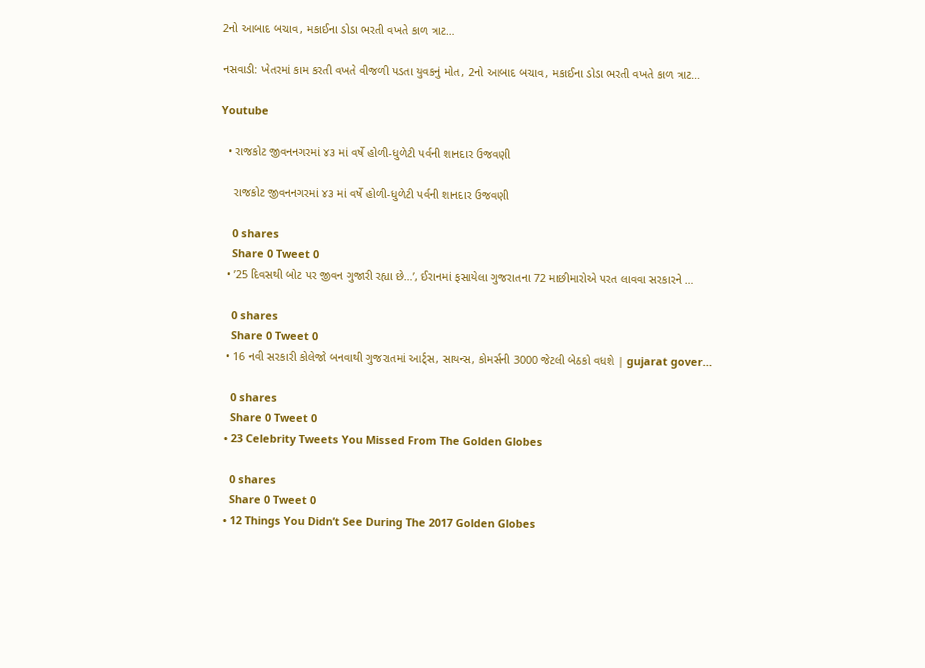2નો આબાદ બચાવ, મકાઈના ડોડા ભરતી વખતે કાળ ત્રાટ…

નસવાડી: ખેતરમાં કામ કરતી વખતે વીજળી પડતા યુવકનું મોત, 2નો આબાદ બચાવ, મકાઈના ડોડા ભરતી વખતે કાળ ત્રાટ…

Youtube

  • રાજકોટ જીવનનગરમાં ૪૩ માં વર્ષે હોળી-ધુળેટી પર્વની શાનદાર ઉજવણી

    રાજકોટ જીવનનગરમાં ૪૩ માં વર્ષે હોળી-ધુળેટી પર્વની શાનદાર ઉજવણી

    0 shares
    Share 0 Tweet 0
  • ’25 દિવસથી બોટ પર જીવન ગુજારી રહ્યા છે…’, ઈરાનમાં ફસાયેલા ગુજરાતના 72 માછીમારોએ પરત લાવવા સરકારને …

    0 shares
    Share 0 Tweet 0
  • 16 નવી સરકારી કોલેજો બનવાથી ગુજરાતમાં આર્ટ્સ, સાયન્સ, કોમર્સની 3000 જેટલી બેઠકો વધશે | gujarat gover…

    0 shares
    Share 0 Tweet 0
  • 23 Celebrity Tweets You Missed From The Golden Globes

    0 shares
    Share 0 Tweet 0
  • 12 Things You Didn’t See During The 2017 Golden Globes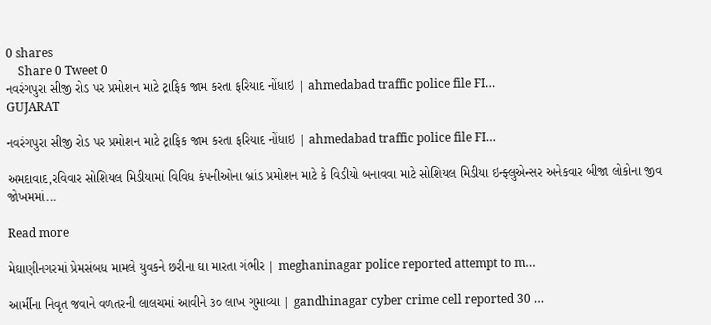0 shares
    Share 0 Tweet 0
નવરંગપુરા સીજી રોડ પર પ્રમોશન માટે ટ્રાફિક જામ કરતા ફરિયાદ નોંધાઇ | ahmedabad traffic police file FI…
GUJARAT

નવરંગપુરા સીજી રોડ પર પ્રમોશન માટે ટ્રાફિક જામ કરતા ફરિયાદ નોંધાઇ | ahmedabad traffic police file FI…

અમદાવાદ,રવિવાર સોશિયલ મિડીયામાં વિવિધ કંપનીઓના બ્રાંડ પ્રમોશન માટે કે વિડીયો બનાવવા માટે સોશિયલ મિડીયા ઇન્ફ્લુએન્સર અનેકવાર બીજા લોકોના જીવ જોખમમાં...

Read more

મેઘાણીનગરમાં પ્રેમસંબધ મામલે યુવકને છરીના ઘા મારતા ગંભીર | meghaninagar police reported attempt to m…

આર્મીના નિવૃત જવાને વળતરની લાલચમાં આવીને ૩૦ લાખ ગુમાવ્યા | gandhinagar cyber crime cell reported 30 …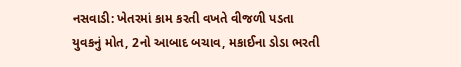નસવાડી: ખેતરમાં કામ કરતી વખતે વીજળી પડતા યુવકનું મોત, 2નો આબાદ બચાવ, મકાઈના ડોડા ભરતી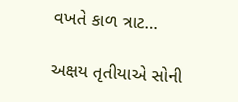વખતે કાળ ત્રાટ…

અક્ષય તૃતીયાએ સોની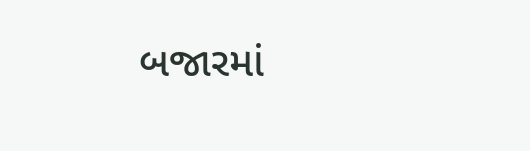બજારમાં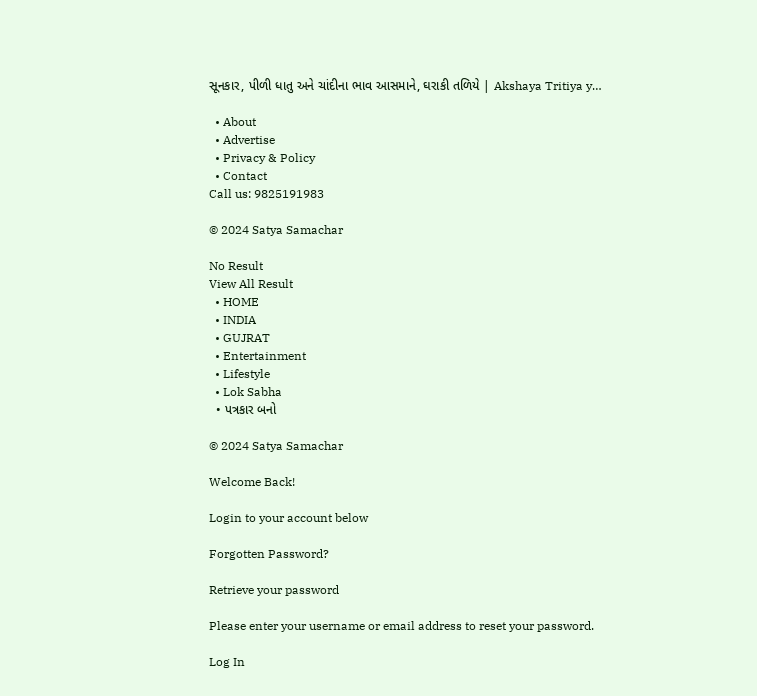સૂનકાર, પીળી ધાતુ અને ચાંદીના ભાવ આસમાને, ઘરાકી તળિયે | Akshaya Tritiya y…

  • About
  • Advertise
  • Privacy & Policy
  • Contact
Call us: 9825191983

© 2024 Satya Samachar

No Result
View All Result
  • HOME
  • INDIA
  • GUJRAT
  • Entertainment
  • Lifestyle
  • Lok Sabha
  • પત્રકાર બનો

© 2024 Satya Samachar

Welcome Back!

Login to your account below

Forgotten Password?

Retrieve your password

Please enter your username or email address to reset your password.

Log In